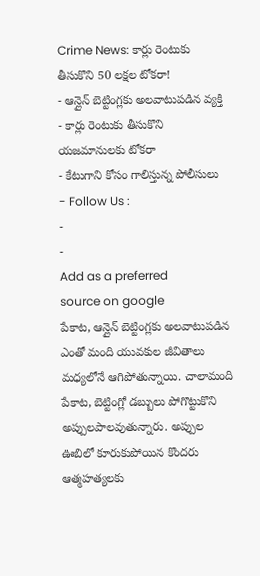Crime News: కార్లు రెంటుకు తీసుకొని 50 లక్షల టోకరా!
- ఆన్లైన్ బెట్టింగ్లకు అలవాటుపడిన వ్యక్తి
- కార్లు రెంటుకు తీసుకొని యజమానులకు టోకరా
- కేటుగాని కోసం గాలిస్తున్న పోలీసులు
- Follow Us :
-
-
Add as a preferred
source on google
పేకాట, ఆన్లైన్ బెట్టింగ్లకు అలవాటుపడిన ఎంతో మంది యువకుల జీవితాలు మధ్యలోనే ఆగిపోతున్నాయి. చాలామంది పేకాట, బెట్టింగ్లో డబ్బులు పోగొట్టుకొని అప్పులపాలవుతున్నారు. అప్పుల ఊబిలో కూరుకుపోయిన కొందరు ఆత్మహత్యలకు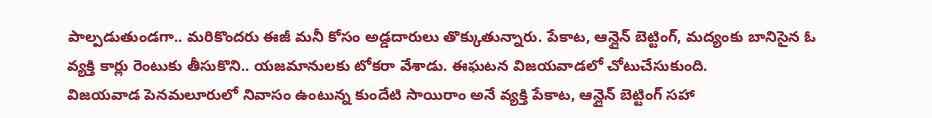పాల్పడుతుండగా.. మరికొందరు ఈజీ మనీ కోసం అడ్డదారులు తొక్కుతున్నారు. పేకాట, ఆన్లైన్ బెట్టింగ్, మద్యంకు బానిసైన ఓ వ్యక్తి కార్లు రెంటుకు తీసుకొని.. యజమానులకు టోకరా వేశాడు. ఈఘటన విజయవాడలో చోటుచేసుకుంది.
విజయవాడ పెనమలూరులో నివాసం ఉంటున్న కుందేటి సాయిరాం అనే వ్యక్తి పేకాట, ఆన్లైన్ బెట్టింగ్ సహా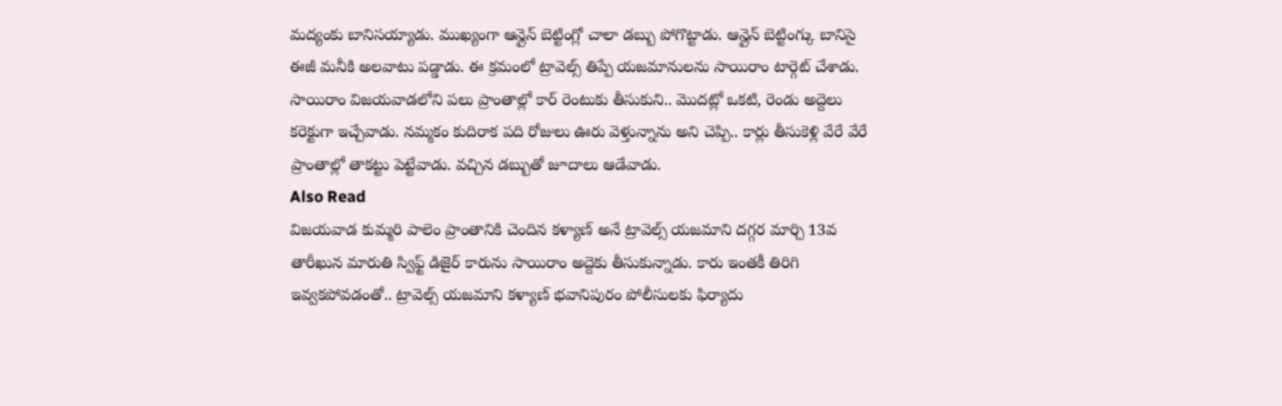మద్యంకు బానిసయ్యాడు. ముఖ్యంగా ఆన్లైన్ బెట్టింగ్లో చాలా డబ్బు పోగొట్టాడు. ఆన్లైన్ బెట్టింగ్కు బానిసై ఈజీ మనీకి అలవాటు పడ్డాడు. ఈ క్రమంలో ట్రావెల్స్ తిప్పే యజమానులను సాయిరాం టార్గెట్ చేశాడు. సాయిరాం విజయవాడలోని పలు ప్రాంతాల్లో కార్ రెంటుకు తీసుకుని.. మొదట్లో ఒకటి, రెండు అద్దెలు కరెక్టుగా ఇచ్చేవాడు. నమ్మకం కుదిరాక పది రోజులు ఊరు వెళ్తున్నాను అని చెప్పి.. కార్లు తీసుకెళ్లి వేరే వేరే ప్రాంతాల్లో తాకట్టు పెట్టేవాడు. వచ్చిన డబ్బుతో జూదాలు ఆడేవాడు.
Also Read
విజయవాడ కుమ్మరి పాలెం ప్రాంతానికి చెందిన కళ్యాణ్ అనే ట్రావెల్స్ యజమాని దగ్గర మార్చి 13వ తారీఖున మారుతి స్విఫ్ట్ డిజైర్ కారును సాయిరాం అద్దెకు తీసుకున్నాడు. కారు ఇంతకీ తిరిగి ఇవ్వకపోవడంతో.. ట్రావెల్స్ యజమాని కళ్యాణ్ భవానిపురం పోలీసులకు ఫిర్యాదు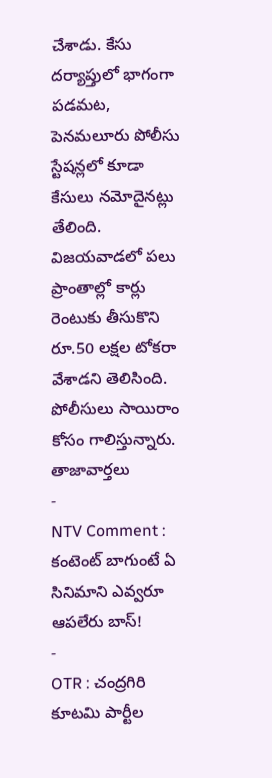చేశాడు. కేసు దర్యాప్తులో భాగంగా పడమట, పెనమలూరు పోలీసు స్టేషన్లలో కూడా కేసులు నమోదైనట్లు తేలింది. విజయవాడలో పలు ప్రాంతాల్లో కార్లు రెంటుకు తీసుకొని రూ.50 లక్షల టోకరా వేశాడని తెలిసింది. పోలీసులు సాయిరాం కోసం గాలిస్తున్నారు.
తాజావార్తలు
-
NTV Comment : కంటెంట్ బాగుంటే ఏ సినిమాని ఎవ్వరూ ఆపలేరు బాస్!
-
OTR : చంద్రగిరి కూటమి పార్టీల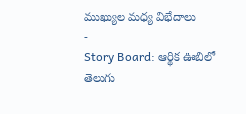ముఖ్యుల మధ్య విభేదాలు
-
Story Board: ఆర్థిక ఊబిలో తెలుగు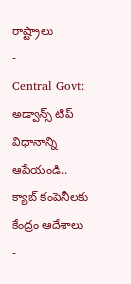రాష్ట్రాలు
-
Central Govt: అడ్వాన్స్ టిప్ విధానాన్ని ఆపేయండి.. క్యాబ్ కంపెనీలకు కేంద్రం ఆదేశాలు
-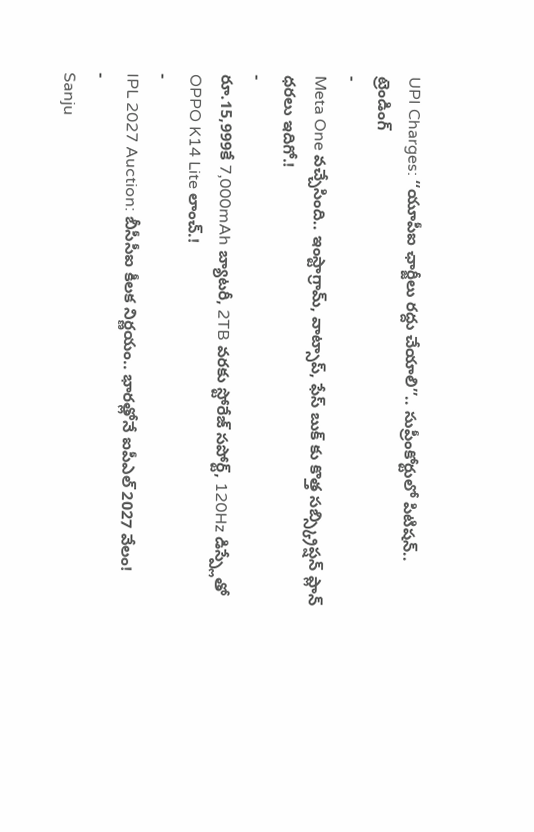UPI Charges: ‘‘యూపీఐ ఛార్జీలు రద్దు చేయాలి’’.. సుప్రీంకోర్టులో పిటిషన్..
ట్రెండింగ్
-
Meta One వచ్చేసింది.. ఇంస్టాగ్రామ్, వాట్సాప్, ఫేస్ బుక్ కు కొత్త సబ్స్క్రిప్షన్ ప్లాన్ ధరలు ఇదిగో.!
-
రూ.15,999కే 7,000mAh బ్యాటరీ, 2TB వరకు స్టోరేజ్ సపోర్ట్, 120Hz డిస్ప్లేతో OPPO K14 Lite లాంచ్.!
-
IPL 2027 Auction: బీసీసీఐ కీలక నిర్ణయం.. భారత్లోనే ఐపీఎల్ 2027 వేలం!
-
Sanju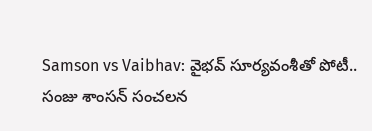Samson vs Vaibhav: వైభవ్ సూర్యవంశీతో పోటీ.. సంజు శాంసన్ సంచలన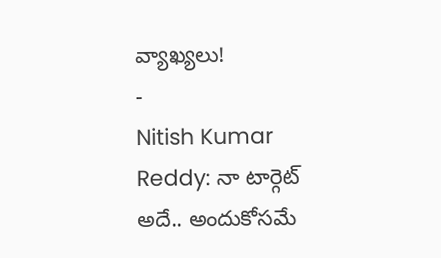వ్యాఖ్యలు!
-
Nitish Kumar Reddy: నా టార్గెట్ అదే.. అందుకోసమే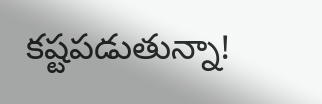కష్టపడుతున్నా!